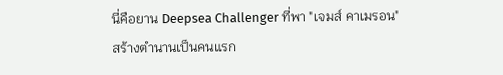นี่คือยาน Deepsea Challenger ที่พา "เจมส์ คาเมรอน" สร้างตำนานเป็นคนแรก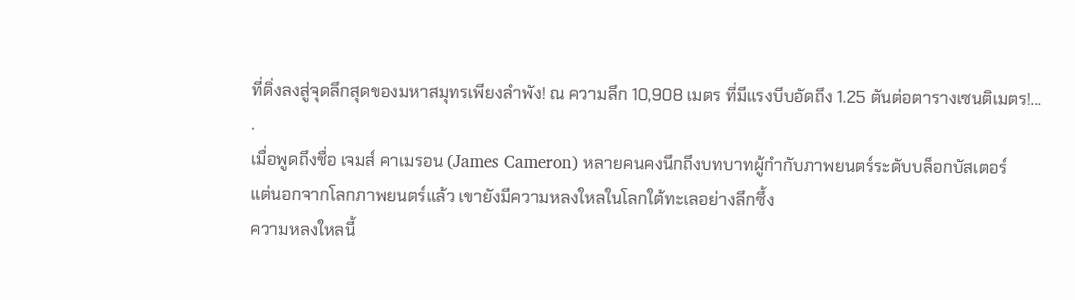ที่ดิ่งลงสู่จุดลึกสุดของมหาสมุทรเพียงลำพัง! ณ ความลึก 10,908 เมตร ที่มีแรงบีบอัดถึง 1.25 ตันต่อตารางเซนติเมตร!...
.
เมื่อพูดถึงชื่อ เจมส์ คาเมรอน (James Cameron) หลายคนคงนึกถึงบทบาทผู้กำกับภาพยนตร์ระดับบล็อกบัสเตอร์
แต่นอกจากโลกภาพยนตร์แล้ว เขายังมีความหลงใหลในโลกใต้ทะเลอย่างลึกซึ้ง
ความหลงใหลนี้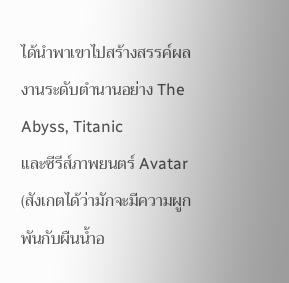ได้นำพาเขาไปสร้างสรรค์ผลงานระดับตำนานอย่าง The Abyss, Titanic
และซีรีส์ภาพยนตร์ Avatar (สังเกตได้ว่ามักจะมีความผูกพันกับผืนน้ำอ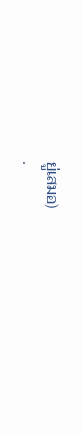ยู่เสมอ)
.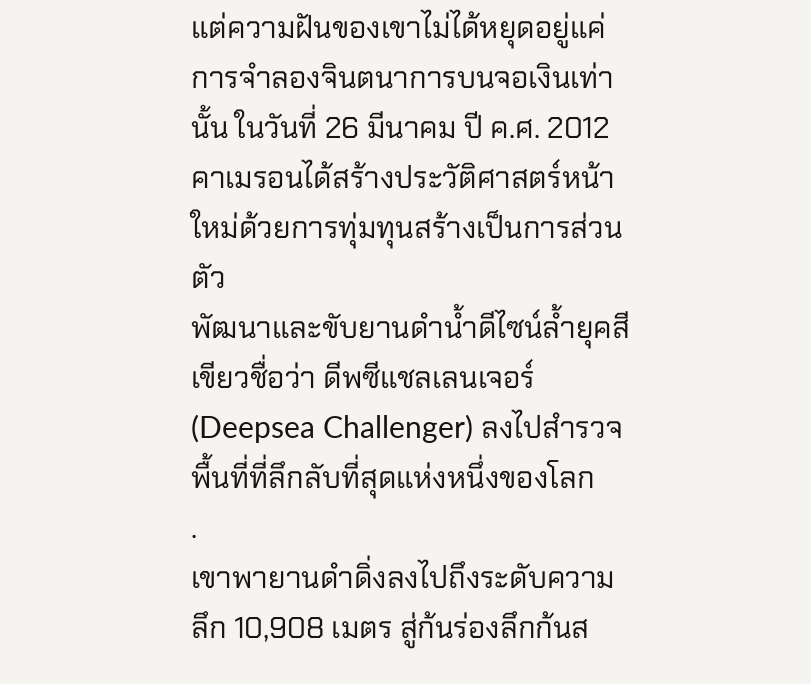แต่ความฝันของเขาไม่ได้หยุดอยู่แค่การจำลองจินตนาการบนจอเงินเท่านั้น ในวันที่ 26 มีนาคม ปี ค.ศ. 2012
คาเมรอนได้สร้างประวัติศาสตร์หน้าใหม่ด้วยการทุ่มทุนสร้างเป็นการส่วนตัว
พัฒนาและขับยานดำน้ำดีไซน์ล้ำยุคสีเขียวชื่อว่า ดีพซีแชลเลนเจอร์ (Deepsea Challenger) ลงไปสำรวจพื้นที่ที่ลึกลับที่สุดแห่งหนึ่งของโลก
.
เขาพายานดำดิ่งลงไปถึงระดับความลึก 10,908 เมตร สู่ก้นร่องลึกก้นส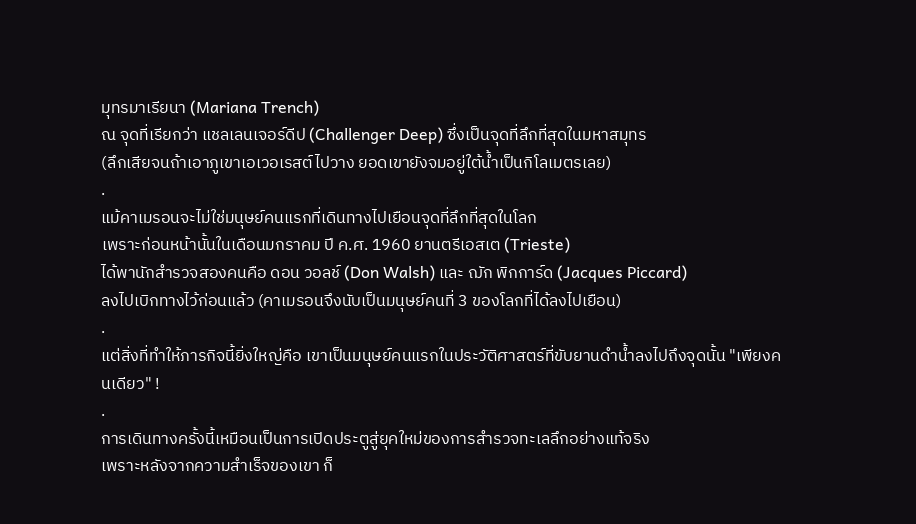มุทรมาเรียนา (Mariana Trench)
ณ จุดที่เรียกว่า แชลเลนเจอร์ดีป (Challenger Deep) ซึ่งเป็นจุดที่ลึกที่สุดในมหาสมุทร
(ลึกเสียจนถ้าเอาภูเขาเอเวอเรสต์ไปวาง ยอดเขายังจมอยู่ใต้น้ำเป็นกิโลเมตรเลย)
.
แม้คาเมรอนจะไม่ใช่มนุษย์คนแรกที่เดินทางไปเยือนจุดที่ลึกที่สุดในโลก
เพราะก่อนหน้านั้นในเดือนมกราคม ปี ค.ศ. 1960 ยานตรีเอสเต (Trieste)
ได้พานักสำรวจสองคนคือ ดอน วอลช์ (Don Walsh) และ ฌัก พิกการ์ด (Jacques Piccard)
ลงไปเบิกทางไว้ก่อนแล้ว (คาเมรอนจึงนับเป็นมนุษย์คนที่ 3 ของโลกที่ได้ลงไปเยือน)
.
แต่สิ่งที่ทำให้ภารกิจนี้ยิ่งใหญ่คือ เขาเป็นมนุษย์คนแรกในประวัติศาสตร์ที่ขับยานดำน้ำลงไปถึงจุดนั้น "เพียงคนเดียว" !
.
การเดินทางครั้งนี้เหมือนเป็นการเปิดประตูสู่ยุคใหม่ของการสำรวจทะเลลึกอย่างแท้จริง
เพราะหลังจากความสำเร็จของเขา ก็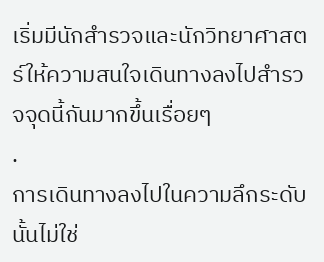เริ่มมีนักสำรวจและนักวิทยาศาสตร์ให้ความสนใจเดินทางลงไปสำรวจจุดนี้กันมากขึ้นเรื่อยๆ
.
การเดินทางลงไปในความลึกระดับนั้นไม่ใช่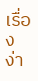เรื่องง่า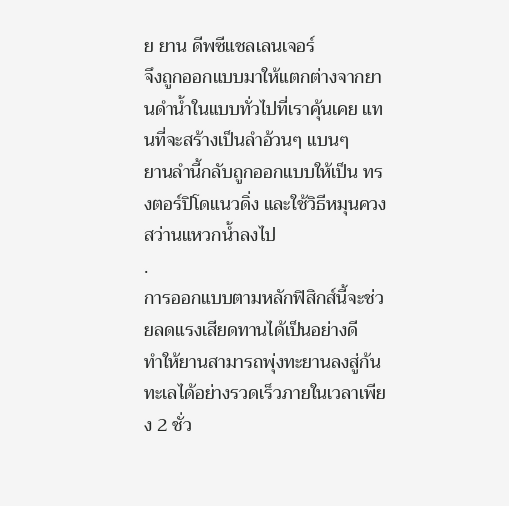ย ยาน ดีพซีแชลเลนเจอร์
จึงถูกออกแบบมาให้แตกต่างจากยานดำน้ำในแบบทั่วไปที่เราคุ้นเคย แทนที่จะสร้างเป็นลำอ้วนๆ แบนๆ
ยานลำนี้กลับถูกออกแบบให้เป็น ทรงตอร์ปิโดแนวดิ่ง และใช้วิธีหมุนควงสว่านแหวกน้ำลงไป
.
การออกแบบตามหลักฟิสิกส์นี้จะช่วยลดแรงเสียดทานได้เป็นอย่างดี
ทำให้ยานสามารถพุ่งทะยานลงสู่ก้นทะเลได้อย่างรวดเร็วภายในเวลาเพียง 2 ชั่ว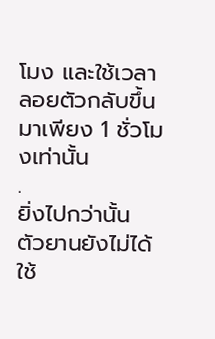โมง และใช้เวลาลอยตัวกลับขึ้นมาเพียง 1 ชั่วโมงเท่านั้น
.
ยิ่งไปกว่านั้น ตัวยานยังไม่ได้ใช้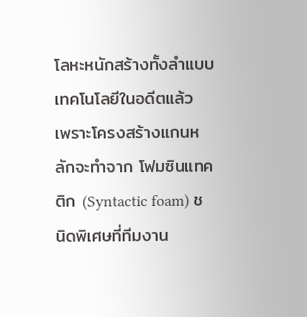โลหะหนักสร้างทั้งลำแบบเทคโนโลยีในอดีตแล้ว
เพราะโครงสร้างแกนหลักจะทำจาก โฟมซินแทคติก (Syntactic foam) ชนิดพิเศษที่ทีมงาน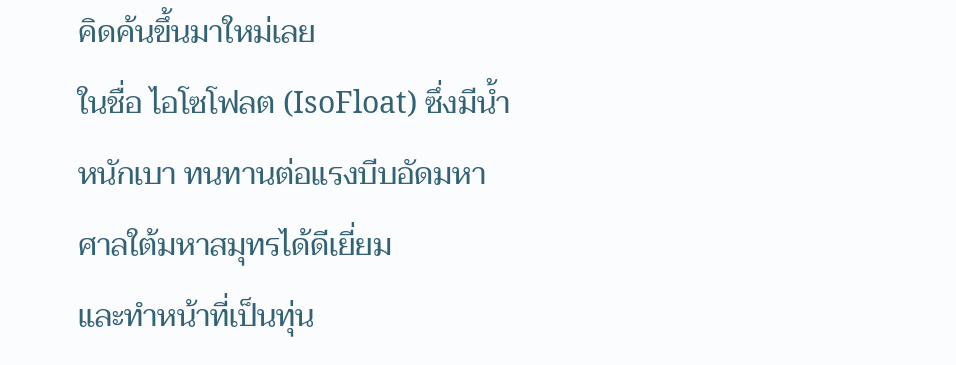คิดค้นขึ้นมาใหม่เลย
ในชื่อ ไอโซโฟลต (IsoFloat) ซึ่งมีน้ำหนักเบา ทนทานต่อแรงบีบอัดมหาศาลใต้มหาสมุทรได้ดีเยี่ยม
และทำหน้าที่เป็นทุ่น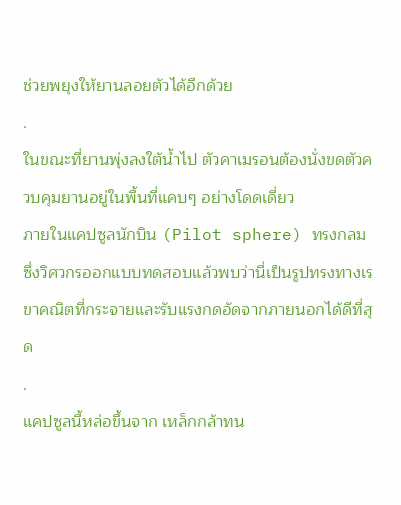ช่วยพยุงให้ยานลอยตัวได้อีกด้วย
.
ในขณะที่ยานพุ่งลงใต้น้ำไป ตัวคาเมรอนต้องนั่งขดตัวควบคุมยานอยู่ในพื้นที่แคบๆ อย่างโดดเดี่ยว
ภายในแคปซูลนักบิน (Pilot sphere) ทรงกลม
ซึ่งวิศวกรออกแบบทดสอบแล้วพบว่านี่เป็นรูปทรงทางเรขาคณิตที่กระจายและรับแรงกดอัดจากภายนอกได้ดีที่สุด
.
แคปซูลนี้หล่อขึ้นจาก เหล็กกล้าทน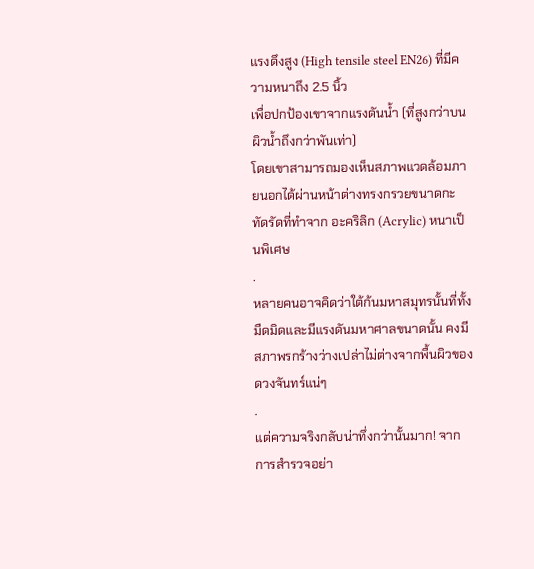แรงดึงสูง (High tensile steel EN26) ที่มีความหนาถึง 2.5 นิ้ว
เพื่อปกป้องเขาจากแรงดันน้ำ (ที่สูงกว่าบนผิวน้ำถึงกว่าพันเท่า)
โดยเขาสามารถมองเห็นสภาพแวดล้อมภายนอกได้ผ่านหน้าต่างทรงกรวยขนาดกะทัดรัดที่ทำจาก อะคริลิก (Acrylic) หนาเป็นพิเศษ
.
หลายคนอาจคิดว่าใต้ก้นมหาสมุทรนั้นที่ทั้งมืดมิดและมีแรงดันมหาศาลขนาดนั้น คงมีสภาพรกร้างว่างเปล่าไม่ต่างจากพื้นผิวของดวงจันทร์แน่ๆ
.
แต่ความจริงกลับน่าทึ่งกว่านั้นมาก! จากการสำรวจอย่า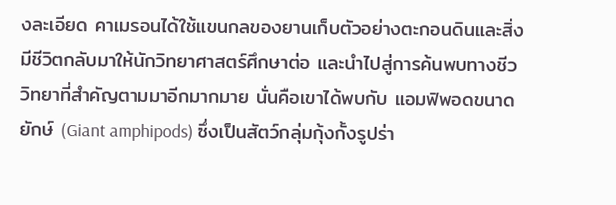งละเอียด คาเมรอนได้ใช้แขนกลของยานเก็บตัวอย่างตะกอนดินและสิ่งมีชีวิตกลับมาให้นักวิทยาศาสตร์ศึกษาต่อ และนำไปสู่การค้นพบทางชีววิทยาที่สำคัญตามมาอีกมากมาย นั่นคือเขาได้พบกับ แอมฟิพอดขนาดยักษ์ (Giant amphipods) ซึ่งเป็นสัตว์กลุ่มกุ้งกั้งรูปร่า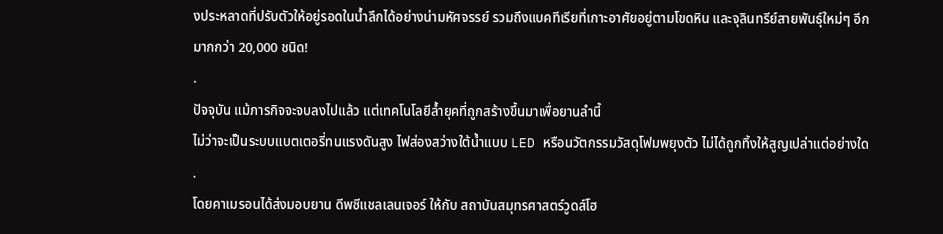งประหลาดที่ปรับตัวให้อยู่รอดในน้ำลึกได้อย่างน่ามหัศจรรย์ รวมถึงแบคทีเรียที่เกาะอาศัยอยู่ตามโขดหิน และจุลินทรีย์สายพันธุ์ใหม่ๆ อีกมากกว่า 20,000 ชนิด!
.
ปัจจุบัน แม้ภารกิจจะจบลงไปแล้ว แต่เทคโนโลยีล้ำยุคที่ถูกสร้างขึ้นมาเพื่อยานลำนี้
ไม่ว่าจะเป็นระบบแบตเตอรี่ทนแรงดันสูง ไฟส่องสว่างใต้น้ำแบบ LED หรือนวัตกรรมวัสดุโฟมพยุงตัว ไม่ได้ถูกทิ้งให้สูญเปล่าแต่อย่างใด
.
โดยคาเมรอนได้ส่งมอบยาน ดีพซีแชลเลนเจอร์ ให้กับ สถาบันสมุทรศาสตร์วูดส์โฮ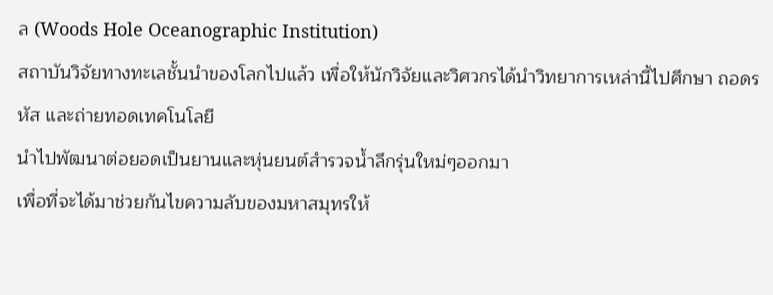ล (Woods Hole Oceanographic Institution)
สถาบันวิจัยทางทะเลชั้นนำของโลกไปแล้ว เพื่อให้นักวิจัยและวิศวกรได้นำวิทยาการเหล่านี้ไปศึกษา ถอดรหัส และถ่ายทอดเทคโนโลยี
นำไปพัฒนาต่อยอดเป็นยานและหุ่นยนต์สำรวจน้ำลึกรุ่นใหม่ๆออกมา
เพื่อที่จะได้มาช่วยกันไขความลับของมหาสมุทรให้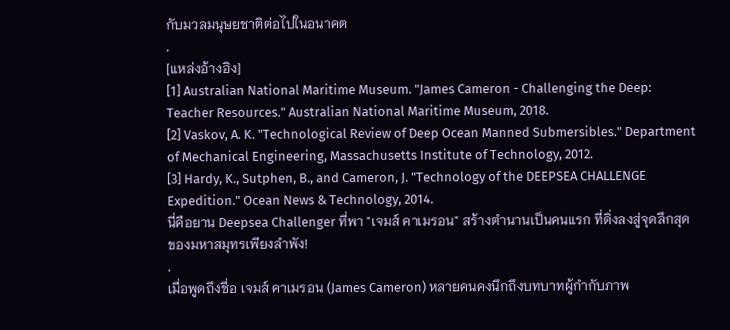กับมวลมนุษยชาติต่อไปในอนาคต
.
[แหล่งอ้างอิง]
[1] Australian National Maritime Museum. "James Cameron - Challenging the Deep: Teacher Resources." Australian National Maritime Museum, 2018.
[2] Vaskov, A. K. "Technological Review of Deep Ocean Manned Submersibles." Department of Mechanical Engineering, Massachusetts Institute of Technology, 2012.
[3] Hardy, K., Sutphen, B., and Cameron, J. "Technology of the DEEPSEA CHALLENGE Expedition." Ocean News & Technology, 2014.
นี่คือยาน Deepsea Challenger ที่พา "เจมส์ คาเมรอน" สร้างตำนานเป็นคนแรก ที่ดิ่งลงสู่จุดลึกสุดของมหาสมุทรเพียงลำพัง!
.
เมื่อพูดถึงชื่อ เจมส์ คาเมรอน (James Cameron) หลายคนคงนึกถึงบทบาทผู้กำกับภาพ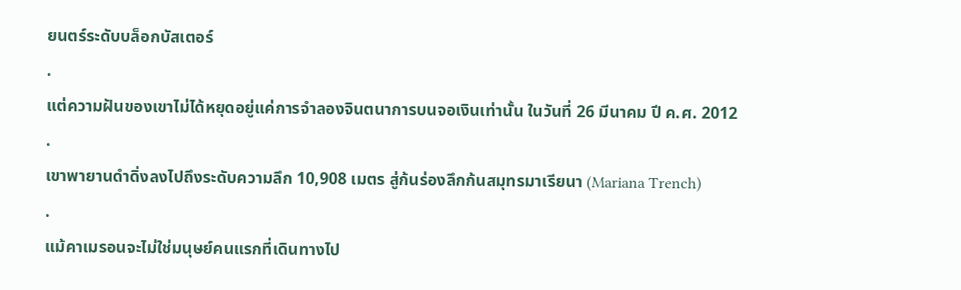ยนตร์ระดับบล็อกบัสเตอร์
.
แต่ความฝันของเขาไม่ได้หยุดอยู่แค่การจำลองจินตนาการบนจอเงินเท่านั้น ในวันที่ 26 มีนาคม ปี ค.ศ. 2012
.
เขาพายานดำดิ่งลงไปถึงระดับความลึก 10,908 เมตร สู่ก้นร่องลึกก้นสมุทรมาเรียนา (Mariana Trench)
.
แม้คาเมรอนจะไม่ใช่มนุษย์คนแรกที่เดินทางไป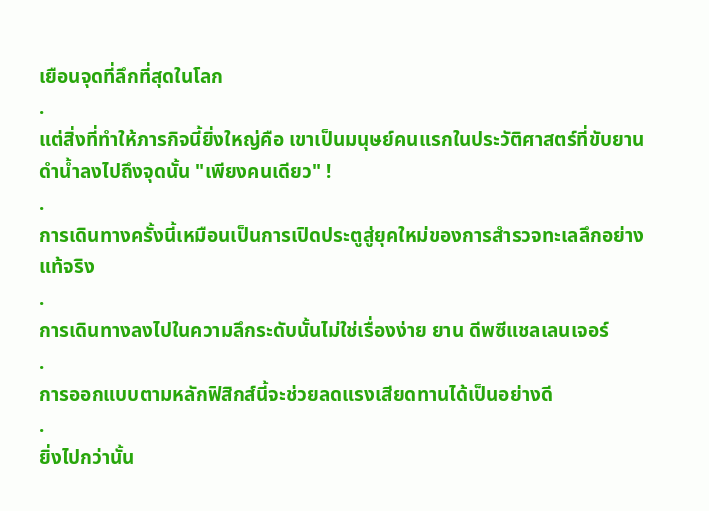เยือนจุดที่ลึกที่สุดในโลก
.
แต่สิ่งที่ทำให้ภารกิจนี้ยิ่งใหญ่คือ เขาเป็นมนุษย์คนแรกในประวัติศาสตร์ที่ขับยานดำน้ำลงไปถึงจุดนั้น "เพียงคนเดียว" !
.
การเดินทางครั้งนี้เหมือนเป็นการเปิดประตูสู่ยุคใหม่ของการสำรวจทะเลลึกอย่างแท้จริง
.
การเดินทางลงไปในความลึกระดับนั้นไม่ใช่เรื่องง่าย ยาน ดีพซีแชลเลนเจอร์
.
การออกแบบตามหลักฟิสิกส์นี้จะช่วยลดแรงเสียดทานได้เป็นอย่างดี
.
ยิ่งไปกว่านั้น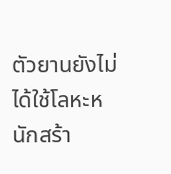ตัวยานยังไม่ได้ใช้โลหะหนักสร้า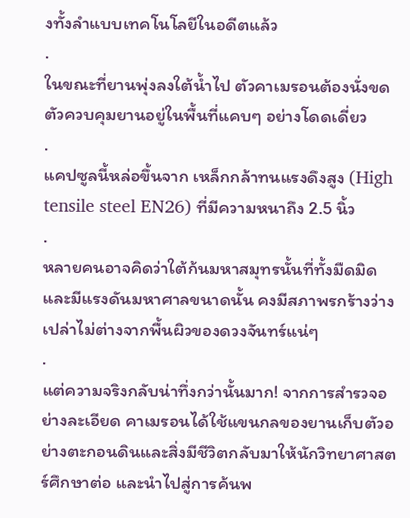งทั้งลำแบบเทคโนโลยีในอดีตแล้ว
.
ในขณะที่ยานพุ่งลงใต้น้ำไป ตัวคาเมรอนต้องนั่งขดตัวควบคุมยานอยู่ในพื้นที่แคบๆ อย่างโดดเดี่ยว
.
แคปซูลนี้หล่อขึ้นจาก เหล็กกล้าทนแรงดึงสูง (High tensile steel EN26) ที่มีความหนาถึง 2.5 นิ้ว
.
หลายคนอาจคิดว่าใต้ก้นมหาสมุทรนั้นที่ทั้งมืดมิดและมีแรงดันมหาศาลขนาดนั้น คงมีสภาพรกร้างว่างเปล่าไม่ต่างจากพื้นผิวของดวงจันทร์แน่ๆ
.
แต่ความจริงกลับน่าทึ่งกว่านั้นมาก! จากการสำรวจอย่างละเอียด คาเมรอนได้ใช้แขนกลของยานเก็บตัวอย่างตะกอนดินและสิ่งมีชีวิตกลับมาให้นักวิทยาศาสตร์ศึกษาต่อ และนำไปสู่การค้นพ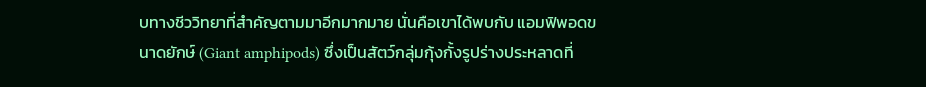บทางชีววิทยาที่สำคัญตามมาอีกมากมาย นั่นคือเขาได้พบกับ แอมฟิพอดขนาดยักษ์ (Giant amphipods) ซึ่งเป็นสัตว์กลุ่มกุ้งกั้งรูปร่างประหลาดที่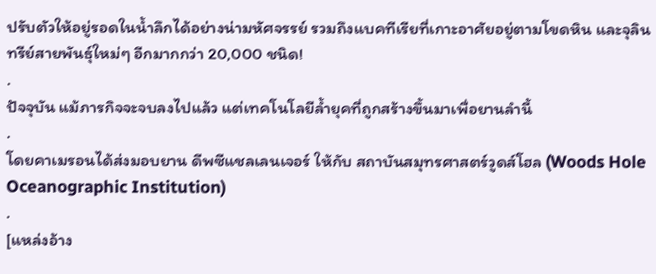ปรับตัวให้อยู่รอดในน้ำลึกได้อย่างน่ามหัศจรรย์ รวมถึงแบคทีเรียที่เกาะอาศัยอยู่ตามโขดหิน และจุลินทรีย์สายพันธุ์ใหม่ๆ อีกมากกว่า 20,000 ชนิด!
.
ปัจจุบัน แม้ภารกิจจะจบลงไปแล้ว แต่เทคโนโลยีล้ำยุคที่ถูกสร้างขึ้นมาเพื่อยานลำนี้
.
โดยคาเมรอนได้ส่งมอบยาน ดีพซีแชลเลนเจอร์ ให้กับ สถาบันสมุทรศาสตร์วูดส์โฮล (Woods Hole Oceanographic Institution)
.
[แหล่งอ้าง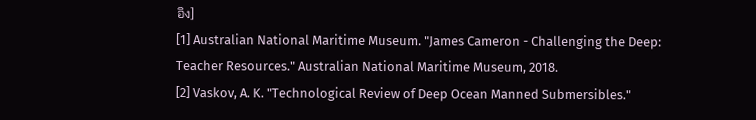อิง]
[1] Australian National Maritime Museum. "James Cameron - Challenging the Deep: Teacher Resources." Australian National Maritime Museum, 2018.
[2] Vaskov, A. K. "Technological Review of Deep Ocean Manned Submersibles."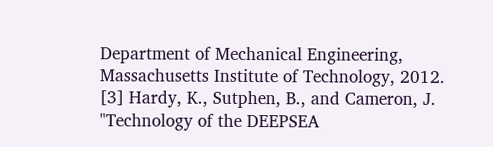Department of Mechanical Engineering, Massachusetts Institute of Technology, 2012.
[3] Hardy, K., Sutphen, B., and Cameron, J. "Technology of the DEEPSEA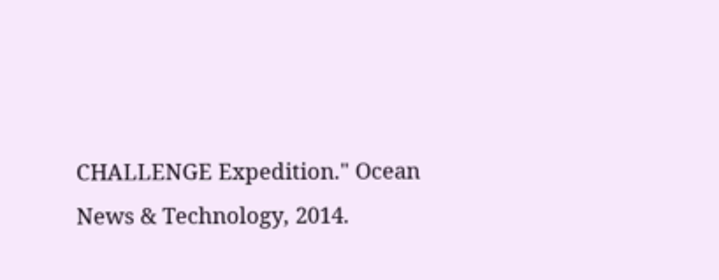CHALLENGE Expedition." Ocean News & Technology, 2014.